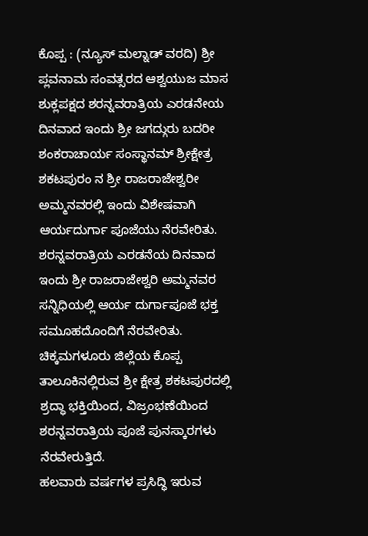ಕೊಪ್ಪ : (ನ್ಯೂಸ್ ಮಲ್ನಾಡ್ ವರದಿ) ಶ್ರೀ ಪ್ಲವನಾಮ ಸಂವತ್ಸರದ ಆಶ್ವಯುಜ ಮಾಸ ಶುಕ್ಲಪಕ್ಷದ ಶರನ್ನವರಾತ್ರಿಯ ಎರಡನೇಯ ದಿನವಾದ ಇಂದು ಶ್ರೀ ಜಗದ್ಗುರು ಬದರೀ ಶಂಕರಾಚಾರ್ಯ ಸಂಸ್ಥಾನಮ್ ಶ್ರೀಕ್ಷೇತ್ರ ಶಕಟಪುರಂ ನ ಶ್ರೀ ರಾಜರಾಜೇಶ್ವರೀ ಅಮ್ಮನವರಲ್ಲಿ ಇಂದು ವಿಶೇಷವಾಗಿ ಆರ್ಯದುರ್ಗಾ ಪೂಜೆಯು ನೆರವೇರಿತು. ಶರನ್ನವರಾತ್ರಿಯ ಎರಡನೆಯ ದಿನವಾದ ಇಂದು ಶ್ರೀ ರಾಜರಾಜೇಶ್ವರಿ ಅಮ್ಮನವರ ಸನ್ನಿಧಿಯಲ್ಲಿ ಆರ್ಯ ದುರ್ಗಾಪೂಜೆ ಭಕ್ತ ಸಮೂಹದೊಂದಿಗೆ ನೆರವೇರಿತು.
ಚಿಕ್ಕಮಗಳೂರು ಜಿಲ್ಲೆಯ ಕೊಪ್ಪ ತಾಲೂಕಿನಲ್ಲಿರುವ ಶ್ರೀ ಕ್ಷೇತ್ರ ಶಕಟಪುರದಲ್ಲಿ ಶ್ರದ್ಧಾ ಭಕ್ತಿಯಿಂದ, ವಿಜ್ರಂಭಣೆಯಿಂದ ಶರನ್ನವರಾತ್ರಿಯ ಪೂಜೆ ಪುನಸ್ಕಾರಗಳು ನೆರವೇರುತ್ತಿದೆ.
ಹಲವಾರು ವರ್ಷಗಳ ಪ್ರಸಿದ್ಧಿ ಇರುವ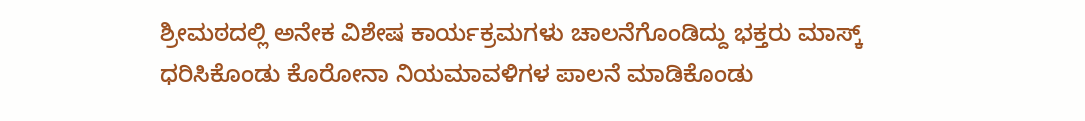ಶ್ರೀಮಠದಲ್ಲಿ ಅನೇಕ ವಿಶೇಷ ಕಾರ್ಯಕ್ರಮಗಳು ಚಾಲನೆಗೊಂಡಿದ್ದು ಭಕ್ತರು ಮಾಸ್ಕ್ ಧರಿಸಿಕೊಂಡು ಕೊರೋನಾ ನಿಯಮಾವಳಿಗಳ ಪಾಲನೆ ಮಾಡಿಕೊಂಡು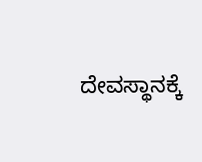ದೇವಸ್ಥಾನಕ್ಕೆ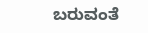ಬರುವಂತೆ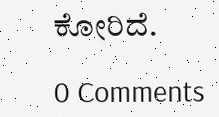ಕೋರಿದೆ.

0 Comments